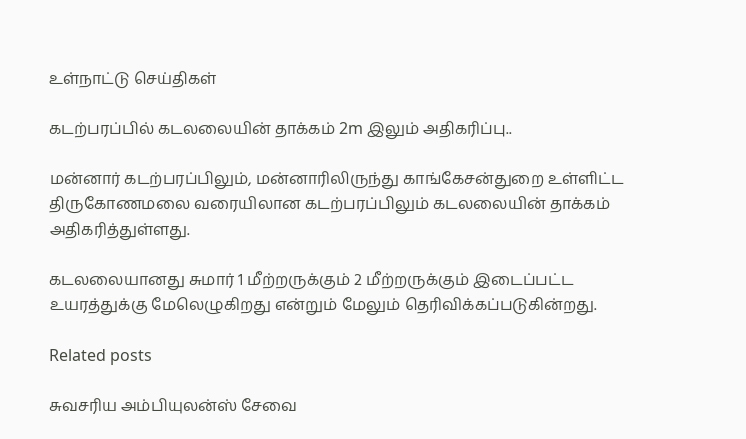உள்நாட்டு செய்திகள்

கடற்பரப்பில் கடலலையின் தாக்கம் 2m இலும் அதிகரிப்பு..

மன்னார் கடற்பரப்பிலும், மன்னாரிலிருந்து காங்கேசன்துறை உள்ளிட்ட திருகோணமலை வரையிலான கடற்பரப்பிலும் கடலலையின் தாக்கம் அதிகரித்துள்ளது.

கடலலையானது சுமார் 1 மீற்றருக்கும் 2 மீற்றருக்கும் இடைப்பட்ட உயரத்துக்கு மேலெழுகிறது என்றும் மேலும் தெரிவிக்கப்படுகின்றது.

Related posts

சுவசரிய அம்பியுலன்ஸ் சேவை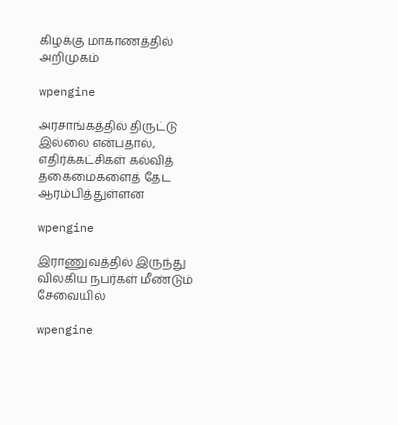கிழக்கு மாகாணத்தில் அறிமுகம்

wpengine

அரசாங்கத்தில் திருட்டு இல்லை என்பதால், எதிர்க்கட்சிகள் கல்வித் தகைமைகளைத் தேட ஆரம்பித்துள்ளன

wpengine

இராணுவத்தில் இருந்து விலகிய நபர்கள் மீண்டும் சேவையில்

wpengine